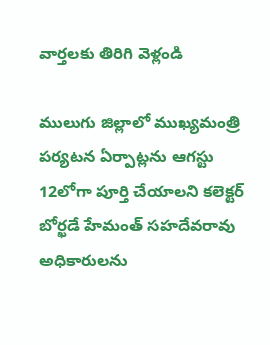వార్తలకు తిరిగి వెళ్లండి

ములుగు జిల్లాలో ముఖ్యమంత్రి పర్యటన ఏర్పాట్లను ఆగస్టు 12లోగా పూర్తి చేయాలని కలెక్టర్ బోర్ఖడే హేమంత్ సహదేవరావు అధికారులను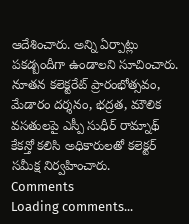ఆదేశించారు. అన్ని ఏర్పాట్లు పకడ్బందీగా ఉండాలని సూచించారు.
నూతన కలెక్టరేట్ ప్రారంభోత్సవం, మేడారం దర్శనం, భద్రత, మౌలిక వసతులపై ఎస్పీ సుధీర్ రామ్నాథ్ కేకన్తో కలిసి అధికారులతో కలెక్టర్ సమీక్ష నిర్వహించారు.
Comments
Loading comments...